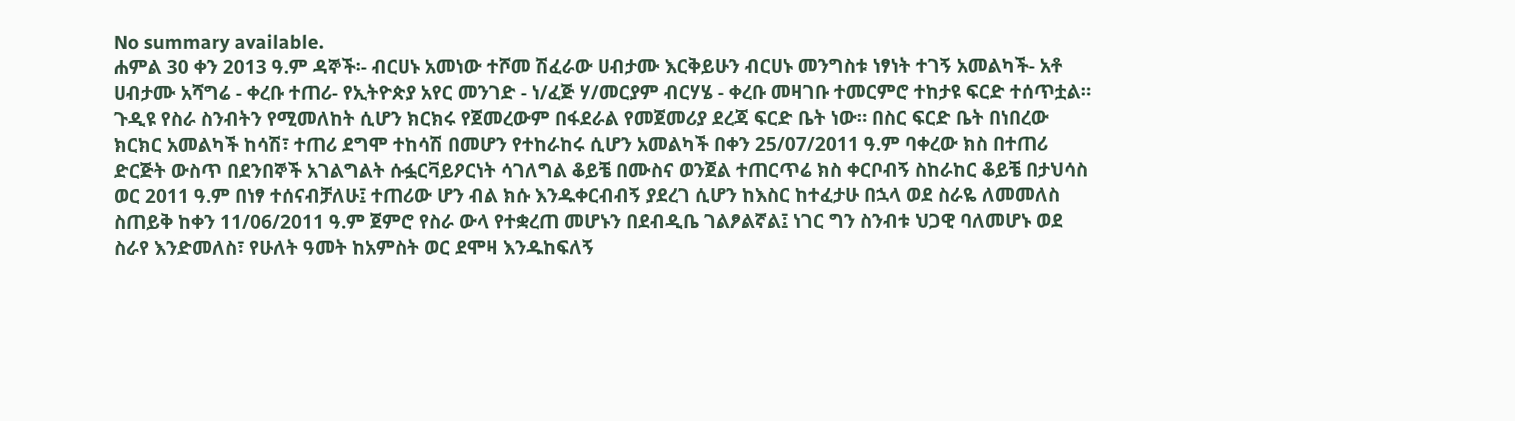No summary available.
ሐምል 30 ቀን 2013 ዓ.ም ዳኞች፡- ብርሀኑ አመነው ተሾመ ሽፈራው ሀብታሙ እርቅይሁን ብርሀኑ መንግስቱ ነፃነት ተገኝ አመልካች- አቶ ሀብታሙ አሻግሬ - ቀረቡ ተጠሪ- የኢትዮጵያ አየር መንገድ - ነ/ፈጅ ሃ/መርያም ብርሃሄ - ቀረቡ መዛገቡ ተመርምሮ ተከታዩ ፍርድ ተሰጥቷል።
ጉዲዩ የስራ ስንብትን የሚመለከት ሲሆን ክርክሩ የጀመረውም በፋደራል የመጀመሪያ ደረጃ ፍርድ ቤት ነው። በስር ፍርድ ቤት በነበረው ክርክር አመልካች ከሳሽ፣ ተጠሪ ደግሞ ተከሳሽ በመሆን የተከራከሩ ሲሆን አመልካች በቀን 25/07/2011 ዓ.ም ባቀረው ክስ በተጠሪ ድርጅት ውስጥ በደንበኞች አገልግልት ሱፏርቫይዖርነት ሳገለግል ቆይቼ በሙስና ወንጀል ተጠርጥሬ ክስ ቀርቦብኝ ስከራከር ቆይቼ በታህሳስ ወር 2011 ዓ.ም በነፃ ተሰናብቻለሁ፤ ተጠሪው ሆን ብል ክሱ እንዱቀርብብኝ ያደረገ ሲሆን ከእስር ከተፈታሁ በኋላ ወደ ስራዬ ለመመለስ ስጠይቅ ከቀን 11/06/2011 ዓ.ም ጀምሮ የስራ ውላ የተቋረጠ መሆኑን በደብዲቤ ገልፆልኛል፤ ነገር ግን ስንብቱ ህጋዊ ባለመሆኑ ወደ ስራየ እንድመለስ፣ የሁለት ዓመት ከአምስት ወር ደሞዛ እንዱከፍለኝ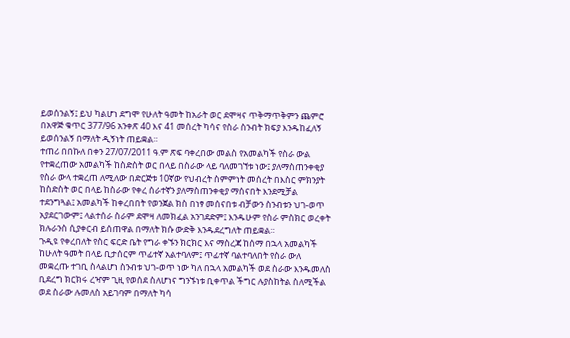ይወሰንልኝ፤ ይህ ካልሆነ ደግሞ የሁለት ዓመት ከአራት ወር ደሞዛና ጥቅማጥቅምን ጨምሮ በአዋጅ ቁጥር 377/96 አንቀጽ 40 እና 41 መሰረት ካሳና የስራ ስንብት ክፍያ እንዱከፈለኝ ይወሰንልኝ በማለት ዲኝነት ጠይቋል።
ተጠሪ በበኩለ በቀን 27/07/2011 ዓ.ም ጽፍ ባቀረበው መልስ የአመልካች የስራ ውል የተቋረጠው አመልካች ከስድስት ወር በላይ በስራው ላይ ባለመገኘቱ ነው፤ ያለማስጠንቀቂያ የስራ ውላ ተቋረጠ ለሚለው በድርጅቱ 10ኛው የህብረት ስምምነት መሰረት በእስር ምክንያት ከስድስት ወር በላይ ከስራው የቀረ ሰራተኛን ያለማስጠንቀቂያ ማሰናበት እንደሚቻል ተደንግጓል፤ አመልካች ከቀረበበት የወንጀል ክስ በነፃ መሰናበቱ ብቻውን ስንብቱን ህገ-ወጥ አያደርገውም፤ ላልተሰራ ስራም ደሞዛ ለመክፈል አንገደድም፤ እንዱሁም የስራ ምስክር ወረቀት ክሉራንስ ሲያቀርብ ይሰጠዋል በማለት ክሱ ውድቅ እንዱደረግለት ጠይቋል።
ጉዲዩ የቀረበለት የስር ፍርድ ቤት የግራ ቀኙን ክርክር እና ማስረጃ ከሰማ በኋላ አመልካች ከሁለት ዓመት በላይ ቢታሰርም ጥፊተኛ አልተባለም፤ ጥፊተኛ ባልተባለበት የስራ ውለ መቋረጡ ተገቢ ስላልሆነ ስንብቱ ህገ-ወጥ ነው ካለ በኋላ አመልካች ወደ ስራው እንዱመለስ ቢደረግ ክርክሩ ረዣም ጊዚ የወሰደ ስለሆነና ግንኙነቱ ቢቀጥል ችግር ሉያስከትል ስለሚችል ወደ ስራው ሉመለስ አይገባም በማለት ካሳ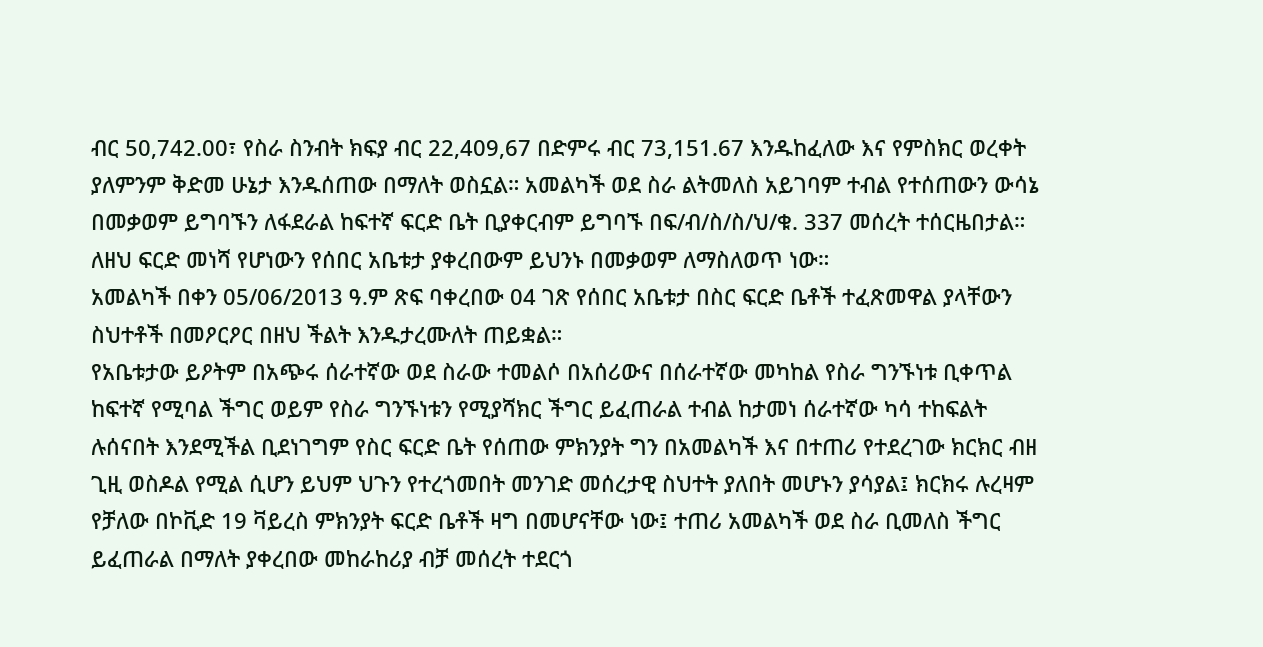ብር 50,742.00፣ የስራ ስንብት ክፍያ ብር 22,409,67 በድምሩ ብር 73,151.67 እንዱከፈለው እና የምስክር ወረቀት ያለምንም ቅድመ ሁኔታ እንዱሰጠው በማለት ወስኗል። አመልካች ወደ ስራ ልትመለስ አይገባም ተብል የተሰጠውን ውሳኔ በመቃወም ይግባኙን ለፋደራል ከፍተኛ ፍርድ ቤት ቢያቀርብም ይግባኙ በፍ/ብ/ስ/ስ/ህ/ቁ. 337 መሰረት ተሰርዜበታል። ለዘህ ፍርድ መነሻ የሆነውን የሰበር አቤቱታ ያቀረበውም ይህንኑ በመቃወም ለማስለወጥ ነው።
አመልካች በቀን 05/06/2013 ዓ.ም ጽፍ ባቀረበው 04 ገጽ የሰበር አቤቱታ በስር ፍርድ ቤቶች ተፈጽመዋል ያላቸውን ስህተቶች በመዖርዖር በዘህ ችልት እንዱታረሙለት ጠይቋል።
የአቤቱታው ይዖትም በአጭሩ ሰራተኛው ወደ ስራው ተመልሶ በአሰሪውና በሰራተኛው መካከል የስራ ግንኙነቱ ቢቀጥል ከፍተኛ የሚባል ችግር ወይም የስራ ግንኙነቱን የሚያሻክር ችግር ይፈጠራል ተብል ከታመነ ሰራተኛው ካሳ ተከፍልት ሉሰናበት እንደሚችል ቢደነገግም የስር ፍርድ ቤት የሰጠው ምክንያት ግን በአመልካች እና በተጠሪ የተደረገው ክርክር ብዘ ጊዚ ወስዶል የሚል ሲሆን ይህም ህጉን የተረጎመበት መንገድ መሰረታዊ ስህተት ያለበት መሆኑን ያሳያል፤ ክርክሩ ሉረዛም የቻለው በኮቪድ 19 ቫይረስ ምክንያት ፍርድ ቤቶች ዛግ በመሆናቸው ነው፤ ተጠሪ አመልካች ወደ ስራ ቢመለስ ችግር ይፈጠራል በማለት ያቀረበው መከራከሪያ ብቻ መሰረት ተደርጎ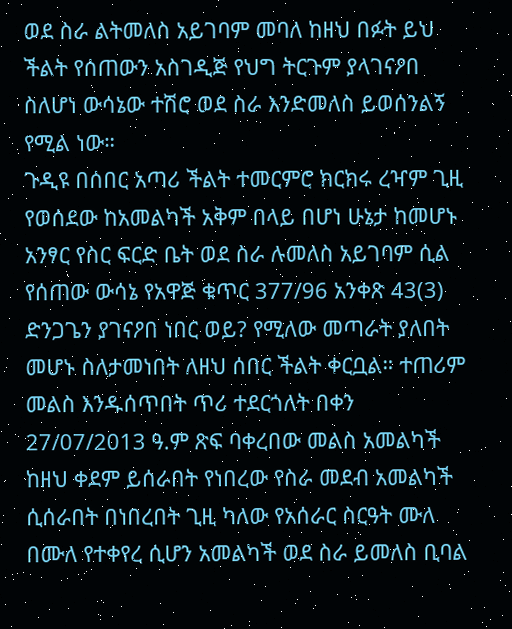ወደ ስራ ልትመለስ አይገባም መባለ ከዘህ በፉት ይህ ችልት የሰጠውን አስገዲጅ የህግ ትርጉም ያላገናዖበ ስለሆነ ውሳኔው ተሽሮ ወደ ስራ እንድመለስ ይወሰንልኝ የሚል ነው።
ጉዲዩ በሰበር አጣሪ ችልት ተመርምሮ ክርክሩ ረዣም ጊዚ የወሰደው ከአመልካች አቅም በላይ በሆነ ሁኔታ ከመሆኑ አንፃር የስር ፍርድ ቤት ወደ ስራ ሉመለስ አይገባም ሲል የሰጠው ውሳኔ የአዋጅ ቁጥር 377/96 አንቀጽ 43(3) ድንጋጌን ያገናዖበ ነበር ወይ? የሚለው መጣራት ያለበት መሆኑ ስለታመነበት ለዘህ ሰበር ችልት ቀርቧል። ተጠሪም መልስ እንዱሰጥበት ጥሪ ተደርጎለት በቀን 27/07/2013 ዓ.ም ጽፍ ባቀረበው መልስ አመልካች ከዘህ ቀደም ይሰራበት የነበረው የስራ መደብ አመልካች ሲሰራበት በነበረበት ጊዚ ካለው የአሰራር ስርዓት ሙለ በሙለ የተቀየረ ሲሆን አመልካች ወደ ስራ ይመለስ ቢባል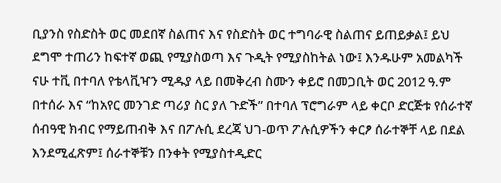ቢያንስ የስድስት ወር መደበኛ ስልጠና እና የስድስት ወር ተግባራዊ ስልጠና ይጠይቃል፤ ይህ ደግሞ ተጠሪን ከፍተኛ ወጪ የሚያስወጣ እና ጉዲት የሚያስከትል ነው፤ እንዱሁም አመልካች ናሁ ተቪ በተባለ የቴላቪዣን ሚዱያ ላይ በመቅረብ ስሙን ቀይሮ በመጋቢት ወር 2012 ዓ.ም በተሰራ እና “ከአየር መንገድ ጣሪያ ስር ያለ ጉድች” በተባለ ፕሮግራም ላይ ቀርቦ ድርጅቱ የሰራተኛ ሰብዓዊ ክብር የማይጠብቅ እና በፖሉሲ ደረጃ ህገ-ወጥ ፖሉሲዎችን ቀርፆ ሰራተኞቸ ላይ በደል እንደሚፈጽም፤ ሰራተኞቹን በንቀት የሚያስተዲድር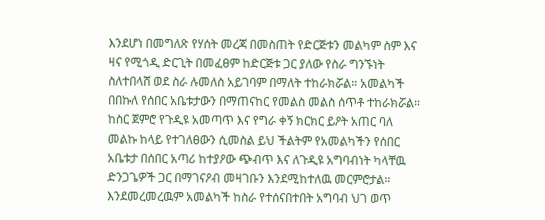እንደሆነ በመግለጽ የሃሰት መረጃ በመስጠት የድርጅቱን መልካም ስም እና ዛና የሚጎዲ ድርጊት በመፈፀም ከድርጅቱ ጋር ያለው የስራ ግንኙነት ስለተበላሸ ወደ ስራ ሉመለስ አይገባም በማለት ተከራክሯል። አመልካች በበኩለ የሰበር አቤቱታውን በማጠናከር የመልስ መልስ ሰጥቶ ተከራክሯል።
ከስር ጀምሮ የጉዲዩ አመጣጥ እና የግራ ቀኝ ክርክር ይዖት አጠር ባለ መልኩ ከላይ የተገለፀውን ሲመስል ይህ ችልትም የአመልካችን የሰበር አቤቱታ በሰበር አጣሪ ከተያዖው ጭብጥ እና ለጉዲዩ አግባብነት ካላቸዉ ድንጋጌዎች ጋር በማገናዖብ መዛገቡን እንደሚከተለዉ መርምሮታል። እንደመረመረዉም አመልካች ከስራ የተሰናበተበት አግባብ ህገ ወጥ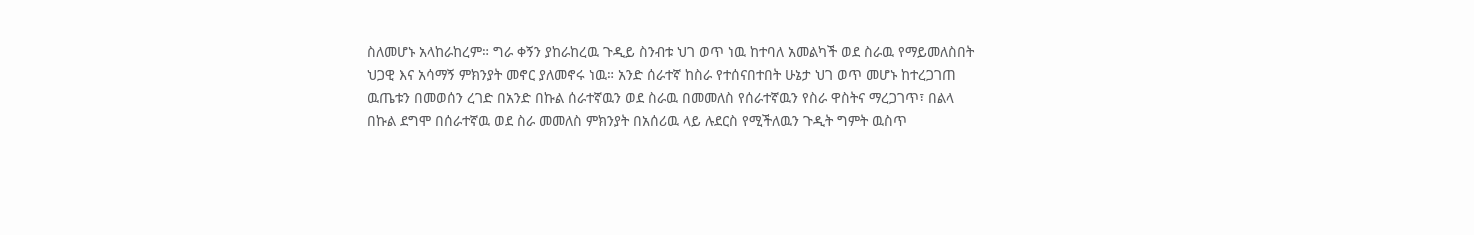ስለመሆኑ አላከራከረም። ግራ ቀኝን ያከራከረዉ ጉዲይ ስንብቱ ህገ ወጥ ነዉ ከተባለ አመልካች ወደ ስራዉ የማይመለስበት ህጋዊ እና አሳማኝ ምክንያት መኖር ያለመኖሩ ነዉ። አንድ ሰራተኛ ከስራ የተሰናበተበት ሁኔታ ህገ ወጥ መሆኑ ከተረጋገጠ ዉጤቱን በመወሰን ረገድ በአንድ በኩል ሰራተኛዉን ወደ ስራዉ በመመለስ የሰራተኛዉን የስራ ዋስትና ማረጋገጥ፣ በልላ በኩል ደግሞ በሰራተኛዉ ወደ ስራ መመለስ ምክንያት በአሰሪዉ ላይ ሉደርስ የሚችለዉን ጉዲት ግምት ዉስጥ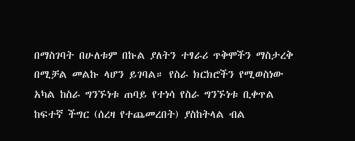በማስገባት በሁለቱም በኩል ያለትን ተፃራሪ ጥቅሞችን ማስታረቅ በሚቻል መልኩ ላሆን ይገባል። የስራ ክርክሮችን የሚወስነው አካል ከስራ ግንኙነቱ ጠባይ የተነሳ የስራ ግንኙነቱ ቢቀጥል ከፍተኛ ችግር (ሰረዛ የተጨመረበት) ያስከትላል ብል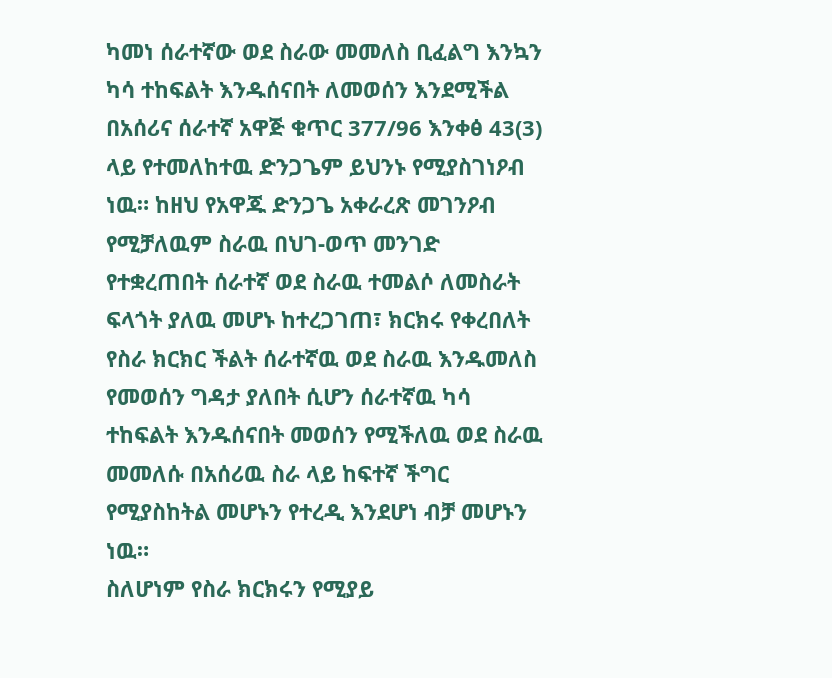ካመነ ሰራተኛው ወደ ስራው መመለስ ቢፈልግ እንኳን ካሳ ተከፍልት እንዱሰናበት ለመወሰን እንደሚችል በአሰሪና ሰራተኛ አዋጅ ቁጥር 377/96 እንቀፅ 43(3) ላይ የተመለከተዉ ድንጋጌም ይህንኑ የሚያስገነዖብ ነዉ። ከዘህ የአዋጁ ድንጋጌ አቀራረጽ መገንዖብ የሚቻለዉም ስራዉ በህገ-ወጥ መንገድ የተቋረጠበት ሰራተኛ ወደ ስራዉ ተመልሶ ለመስራት ፍላጎት ያለዉ መሆኑ ከተረጋገጠ፣ ክርክሩ የቀረበለት የስራ ክርክር ችልት ሰራተኛዉ ወደ ስራዉ እንዱመለስ የመወሰን ግዳታ ያለበት ሲሆን ሰራተኛዉ ካሳ ተከፍልት እንዱሰናበት መወሰን የሚችለዉ ወደ ስራዉ መመለሱ በአሰሪዉ ስራ ላይ ከፍተኛ ችግር የሚያስከትል መሆኑን የተረዲ እንደሆነ ብቻ መሆኑን ነዉ።
ስለሆነም የስራ ክርክሩን የሚያይ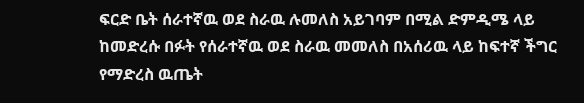ፍርድ ቤት ሰራተኛዉ ወደ ስራዉ ሉመለስ አይገባም በሚል ድምዲሜ ላይ ከመድረሱ በፉት የሰራተኛዉ ወደ ስራዉ መመለስ በአሰሪዉ ላይ ከፍተኛ ችግር የማድረስ ዉጤት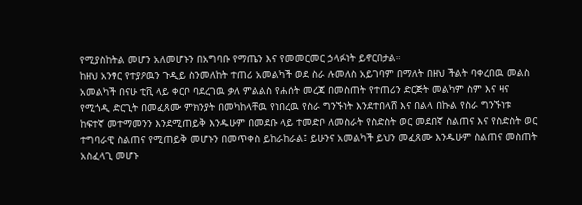የሚያስከትል መሆን አለመሆኑን በአግባቡ የማጤን እና የመመርመር ኃላፉነት ይኖርበታል።
ከዘህ አንፃር የተያዖዉን ጉዲይ ስንመለከት ተጠሪ አመልካች ወደ ስራ ሉመለስ አይገባም በማለት በዘህ ችልት ባቀረበዉ መልስ አመልካች በናሁ ቲቪ ላይ ቀርቦ ባደረገዉ ቃለ ምልልስ የሐሰት መረጃ በመስጠት የተጠሪን ድርጅት መልካም ስም እና ዛና የሚጎዲ ድርጊት በመፈጸሙ ምክንያት በመካከላቸዉ የነበረዉ የስራ ግንኙነት እንደተበላሸ እና በልላ በኩል የስራ ግንኙነቱ ከፍተኛ መተማመንን እንደሚጠይቅ እንዱሁም በመደቡ ላይ ተመድቦ ለመስራት የስድስት ወር መደበኛ ስልጠና እና የስድስት ወር ተግባራዊ ስልጠና የሚጠይቅ መሆኑን በመጥቀስ ይከራከራል፤ ይሁንና አመልካች ይህን መፈጸሙ እንዱሁም ስልጠና መስጠት አስፈላጊ መሆኑ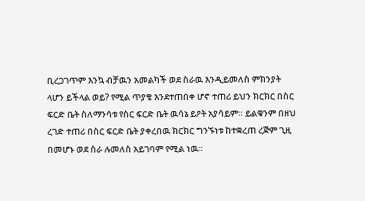ቢረጋገጥም እንኳ ብቻዉን አመልካች ወደ ስራዉ እንዲይመለስ ምክንያት ላሆን ይችላል ወይ? የሚል ጥያቄ እንደተጠበቀ ሆኖ ተጠሪ ይህን ክርክር በስር ፍርድ ቤት ስለማንሳቱ የስር ፍርድ ቤት ዉሳኔ ይዖት አያሳይም። ይልቁንም በዘህ ረገድ ተጠሪ በስር ፍርድ ቤት ያቀረበዉ ክርክር ግንኙነቱ ከተቋረጠ ረጅም ጊዚ በመሆኑ ወደ ስራ ሉመለስ አይገባም የሚል ነዉ።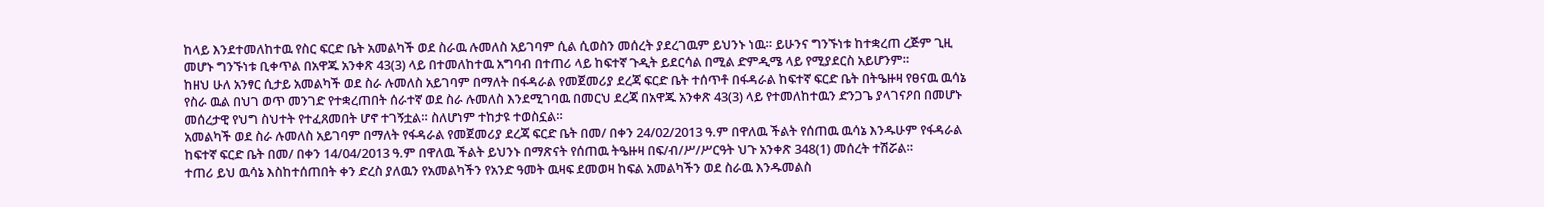ከላይ እንደተመለከተዉ የስር ፍርድ ቤት አመልካች ወደ ስራዉ ሉመለስ አይገባም ሲል ሲወስን መሰረት ያደረገዉም ይህንኑ ነዉ። ይሁንና ግንኙነቱ ከተቋረጠ ረጅም ጊዚ መሆኑ ግንኙነቱ ቢቀጥል በአዋጁ አንቀጽ 43(3) ላይ በተመለከተዉ አግባብ በተጠሪ ላይ ከፍተኛ ጉዲት ይደርሳል በሚል ድምዲሜ ላይ የሚያደርስ አይሆንም።
ከዘህ ሁለ አንፃር ሲታይ አመልካች ወደ ስራ ሉመለስ አይገባም በማለት በፋዳራል የመጀመሪያ ደረጃ ፍርድ ቤት ተሰጥቶ በፋዳራል ከፍተኛ ፍርድ ቤት በትዔዙዛ የፀናዉ ዉሳኔ የስራ ዉል በህገ ወጥ መንገድ የተቋረጠበት ሰራተኛ ወደ ስራ ሉመለስ እንደሚገባዉ በመርህ ደረጃ በአዋጁ አንቀጽ 43(3) ላይ የተመለከተዉን ድንጋጌ ያላገናዖበ በመሆኑ መሰረታዊ የህግ ስህተት የተፈጸመበት ሆኖ ተገኝቷል። ስለሆነም ተከታዩ ተወስኗል።
አመልካች ወደ ስራ ሉመለስ አይገባም በማለት የፋዳራል የመጀመሪያ ደረጃ ፍርድ ቤት በመ/ በቀን 24/02/2013 ዓ.ም በዋለዉ ችልት የሰጠዉ ዉሳኔ እንዱሁም የፋዳራል ከፍተኛ ፍርድ ቤት በመ/ በቀን 14/04/2013 ዓ.ም በዋለዉ ችልት ይህንኑ በማጽናት የሰጠዉ ትዔዙዛ በፍ/ብ/ሥ/ሥርዓት ህጉ አንቀጽ 348(1) መሰረት ተሽሯል።
ተጠሪ ይህ ዉሳኔ እስከተሰጠበት ቀን ድረስ ያለዉን የአመልካችን የአንድ ዓመት ዉዛፍ ደመወዛ ከፍል አመልካችን ወደ ስራዉ እንዱመልስ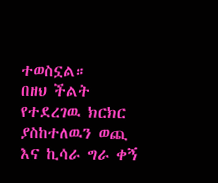ተወስኗል።
በዘህ ችልት የተደረገዉ ክርክር ያስከተለዉን ወጪ እና ኪሳራ ግራ ቀኝ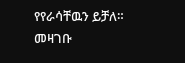የየራሳቸዉን ይቻለ።
መዛገቡ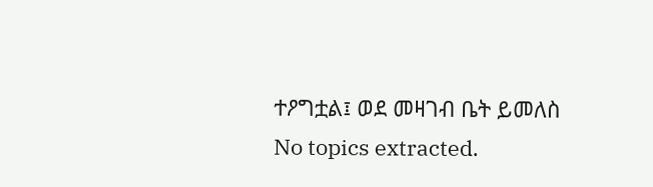ተዖግቷል፤ ወደ መዛገብ ቤት ይመለስ
No topics extracted.